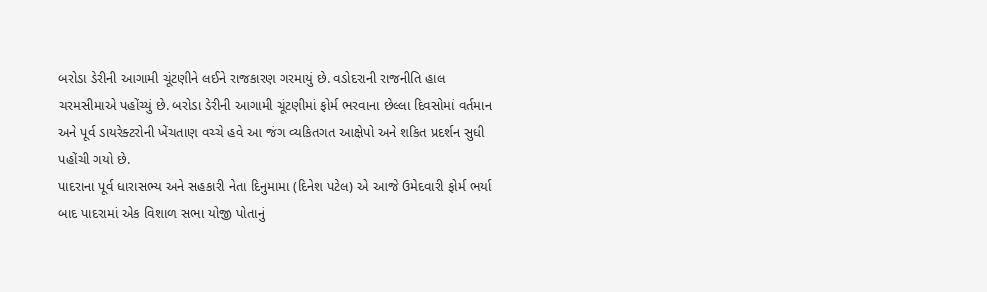બરોડા ડેરીની આગામી ચૂંટણીને લઈને રાજકારણ ગરમાયું છે. વડોદરાની રાજનીતિ હાલ ચરમસીમાએ પહોંચ્યું છે. બરોડા ડેરીની આગામી ચૂંટણીમાં ફોર્મ ભરવાના છેલ્લા દિવસોમાં વર્તમાન અને પૂર્વ ડાયરેક્ટરોની ખેંચતાણ વચ્ચે હવે આ જંગ વ્યકિતગત આક્ષેપો અને શકિત પ્રદર્શન સુધી પહોંચી ગયો છે.
પાદરાના પૂર્વ ધારાસભ્ય અને સહકારી નેતા દિનુમામા (દિનેશ પટેલ) એ આજે ઉમેદવારી ફોર્મ ભર્યા બાદ પાદરામાં એક વિશાળ સભા યોજી પોતાનું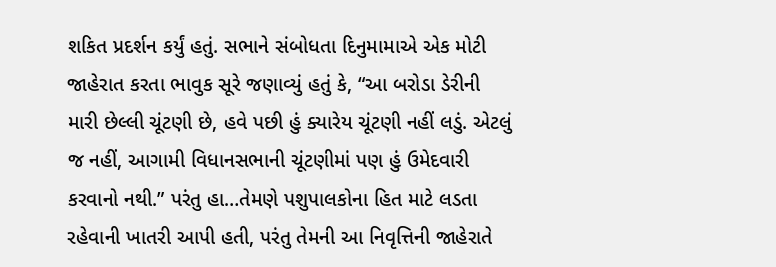શકિત પ્રદર્શન કર્યું હતું. સભાને સંબોધતા દિનુમામાએ એક મોટી જાહેરાત કરતા ભાવુક સૂરે જણાવ્યું હતું કે, “આ બરોડા ડેરીની મારી છેલ્લી ચૂંટણી છે, હવે પછી હું ક્યારેય ચૂંટણી નહીં લડું. એટલું જ નહીં, આગામી વિધાનસભાની ચૂંટણીમાં પણ હું ઉમેદવારી કરવાનો નથી.” પરંતુ હા…તેમણે પશુપાલકોના હિત માટે લડતા રહેવાની ખાતરી આપી હતી, પરંતુ તેમની આ નિવૃત્તિની જાહેરાતે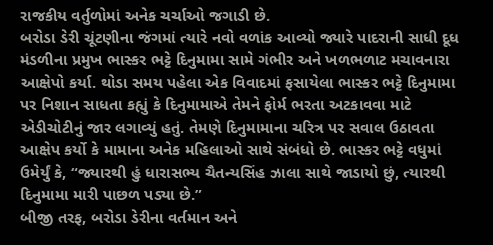રાજકીય વર્તુળોમાં અનેક ચર્ચાઓ જગાડી છે.
બરોડા ડેરી ચૂંટણીના જંગમાં ત્યારે નવો વળાંક આવ્યો જ્યારે પાદરાની સાધી દૂધ મંડળીના પ્રમુખ ભાસ્કર ભટ્ટે દિનુમામા સામે ગંભીર અને ખળભળાટ મચાવનારા આક્ષેપો કર્યા. થોડા સમય પહેલા એક વિવાદમાં ફસાયેલા ભાસ્કર ભટ્ટે દિનુમામા પર નિશાન સાધતા કહ્યું કે દિનુમામાએ તેમને ફોર્મ ભરતા અટકાવવા માટે એડીચોટીનું જાર લગાવ્યું હતું. તેમણે દિનુમામાના ચરિત્ર પર સવાલ ઉઠાવતા આક્ષેપ કર્યો કે મામાના અનેક મહિલાઓ સાથે સંબંધો છે. ભાસ્કર ભટ્ટે વધુમાં ઉમેર્યું કે, “જ્યારથી હું ધારાસભ્ય ચૈતન્યસિંહ ઝાલા સાથે જાડાયો છું, ત્યારથી દિનુમામા મારી પાછળ પડ્યા છે.”
બીજી તરફ, બરોડા ડેરીના વર્તમાન અને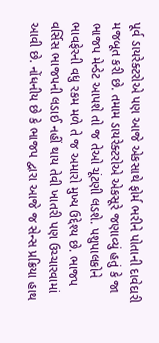પૂર્વ ડાયરેક્ટરોએ પણ આજે એકસાથે ફોર્મ ભરીને પોતાની દાવેદારી મજબૂત કરી છે. તમામ ડાયરેક્ટરોએ એકસૂરે જણાવ્યું હતું કે જા ભાજપ મેન્ડેટ આપશે તો જ તેઓ ચૂંટણી લડશે. પશુપાલકોને ભાવફેરની વધુ રકમ મળે તે જ અમારો મુખ્ય ઉદ્દેશ્ય છે. ભાજપ વર્સિસ ભાજપની લડાઈ નહીં થાય તેવી ખાતરી પણ ઉચ્ચારવામાં આવી છે. નોંધનીય છે કે ભાજપ દ્વારા આજે જ સેન્સ પ્રક્રિયા હાથ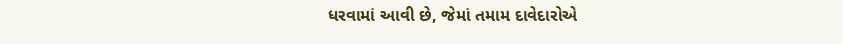ધરવામાં આવી છે, જેમાં તમામ દાવેદારોએ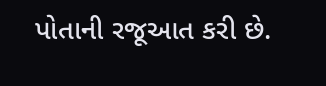પોતાની રજૂઆત કરી છે.